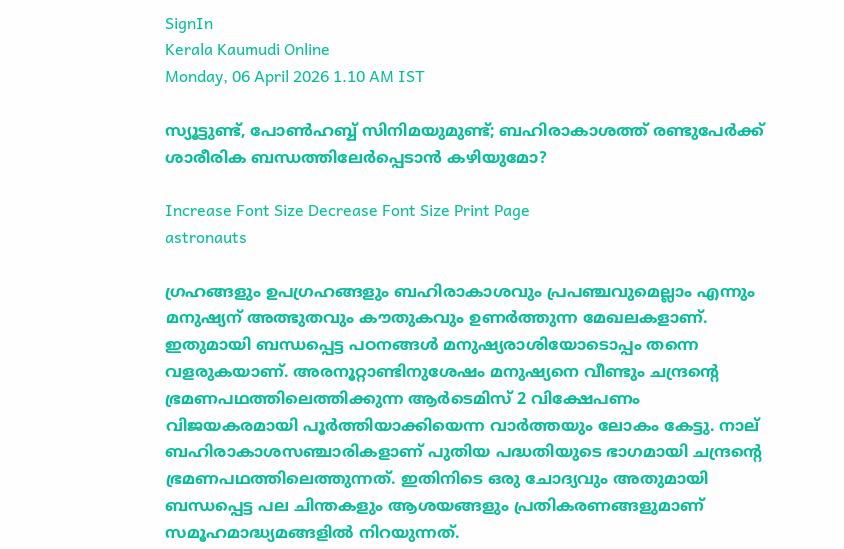SignIn
Kerala Kaumudi Online
Monday, 06 April 2026 1.10 AM IST

സ്യൂട്ടുണ്ട്, പോൺഹബ്ബ് സിനിമയുമുണ്ട്; ബഹിരാകാശത്ത് രണ്ടുപേർക്ക് ശാരീരിക ബന്ധത്തിലേർപ്പെടാൻ കഴിയുമോ?

Increase Font Size Decrease Font Size Print Page
astronauts

ഗ്രഹങ്ങളും ഉപഗ്രഹങ്ങളും ബഹിരാകാശവും പ്രപഞ്ചവുമെല്ലാം എന്നും മനുഷ്യന് അത്ഭുതവും കൗതുകവും ഉണർത്തുന്ന മേഖലകളാണ്. ഇതുമായി ബന്ധപ്പെട്ട പഠനങ്ങൾ മനുഷ്യരാശിയോടൊപ്പം തന്നെ വളരുകയാണ്. അരനൂറ്റാണ്ടിനുശേഷം മനുഷ്യനെ വീണ്ടും ചന്ദ്രന്റെ ഭ്രമണപഥത്തിലെത്തിക്കുന്ന ആർടെമിസ് 2 വിക്ഷേപണം വിജയകരമായി പൂർത്തിയാക്കിയെന്ന വാർത്തയും ലോകം കേട്ടു. നാല് ബഹിരാകാശസഞ്ചാരികളാണ് പുതിയ പദ്ധതിയുടെ ഭാഗമായി ചന്ദ്രന്റെ ഭ്രമണപഥത്തിലെത്തുന്നത്. ഇതിനിടെ ഒരു ചോദ്യവും അതുമായി ബന്ധപ്പെട്ട പല ചിന്തകളും ആശയങ്ങളും പ്രതികരണങ്ങളുമാണ് സമൂഹമാദ്ധ്യമങ്ങളിൽ നിറയുന്നത്.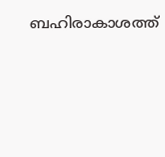ബഹിരാകാശത്ത്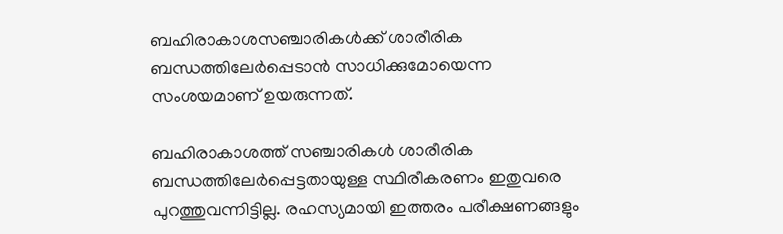ബഹിരാകാശസഞ്ചാരികൾക്ക് ശാരീരിക ബന്ധത്തിലേർപ്പെടാൻ സാധിക്കുമോയെന്ന സംശയമാണ് ഉയരുന്നത്.

ബഹിരാകാശത്ത് സഞ്ചാരികൾ ശാരീരിക ബന്ധത്തിലേർപ്പെട്ടതായുള്ള സ്ഥിരീകരണം ഇതുവരെ പുറത്തുവന്നിട്ടില്ല. രഹസ്യമായി ഇത്തരം പരീക്ഷണങ്ങളും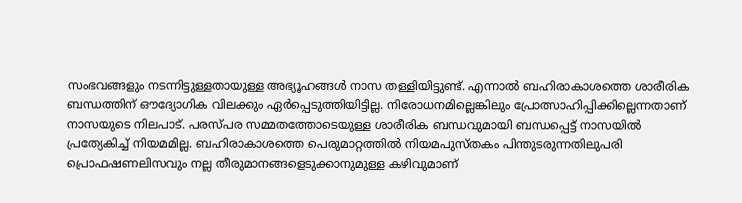സംഭവങ്ങളും നടന്നിട്ടുള്ളതായുള്ള അഭ്യൂഹങ്ങൾ നാസ തള്ളിയിട്ടുണ്ട്. എന്നാൽ ബഹിരാകാശത്തെ ശാരീരിക ബന്ധത്തിന് ഔദ്യോഗിക വിലക്കും ഏർപ്പെടുത്തിയിട്ടില്ല. നിരോധനമില്ലെങ്കിലും പ്രോത്സാഹിപ്പിക്കില്ലെന്നതാണ് നാസയുടെ നിലപാട്. പരസ്‌പര സമ്മതത്തോടെയുള്ള ശാരീരിക ബന്ധവുമായി ബന്ധപ്പെട്ട് നാസയിൽ പ്രത്യേകിച്ച് നിയമമില്ല. ബഹിരാകാശത്തെ പെരുമാറ്റത്തിൽ നിയമപുസ്‌തകം പിന്തുടരുന്നതിലുപരി പ്രൊഫഷണലിസവും നല്ല തീരുമാനങ്ങളെടുക്കാനുമുള്ള കഴിവുമാണ്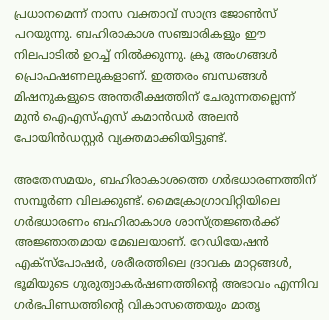പ്രധാനമെന്ന് നാസ വക്താവ് സാന്ദ്ര ജോൺസ് പറയുന്നു. ബഹിരാകാശ സഞ്ചാരികളും ഈ നിലപാടിൽ ഉറച്ച് നിൽക്കുന്നു. ക്രൂ അംഗങ്ങൾ പ്രൊഫഷണലുകളാണ്. ഇത്തരം ബന്ധങ്ങൾ മിഷനുകളുടെ അന്തരീക്ഷത്തിന് ചേരുന്നതല്ലെന്ന് മുൻ ഐഎസ്‌എസ് കമാൻഡർ അലൻ പോയിൻഡസ്റ്റർ വ്യക്തമാക്കിയിട്ടുണ്ട്.

അതേസമയം, ബഹിരാകാശത്തെ ഗർഭധാരണത്തിന് സമ്പൂർണ വിലക്കുണ്ട്. മൈക്രോഗ്രാവിറ്റിയിലെ ഗർഭധാരണം ബഹിരാകാശ ശാസ്ത്രജ്ഞർക്ക് അജ്ഞാതമായ മേഖലയാണ്. റേഡിയേഷൻ എക്സ്പോഷർ, ശരീരത്തിലെ ദ്രാവക മാറ്റങ്ങൾ, ഭൂമിയുടെ ഗുരുത്വാകർഷണത്തിന്റെ അഭാവം എന്നിവ ഗർഭപിണ്ഡത്തിന്റെ വികാസത്തെയും മാതൃ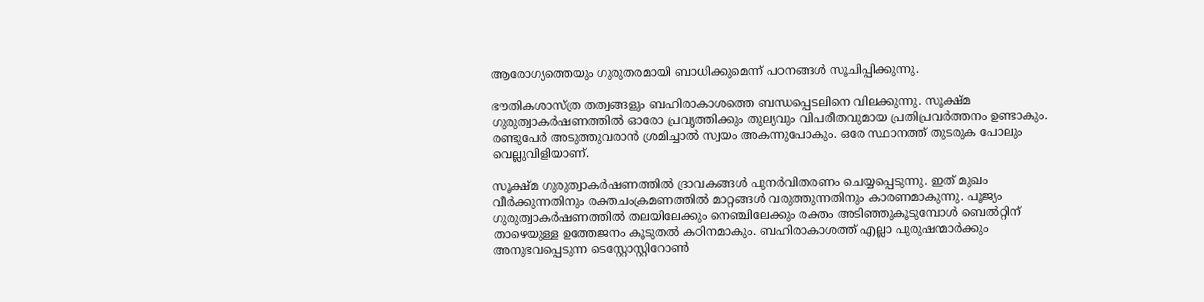ആരോഗ്യത്തെയും ഗുരുതരമായി ബാധിക്കുമെന്ന് പഠനങ്ങൾ സൂചിപ്പിക്കുന്നു.

ഭൗതികശാസ്ത്ര തത്വങ്ങളും ബഹിരാകാശത്തെ ബന്ധപ്പെടലിനെ വിലക്കുന്നു. സൂക്ഷ്മ ഗുരുത്വാകർഷണത്തിൽ ഓരോ പ്രവൃത്തിക്കും തുല്യവും വിപരീതവുമായ പ്രതിപ്രവർത്തനം ഉണ്ടാകും. രണ്ടുപേർ അടുത്തുവരാൻ ശ്രമിച്ചാൽ സ്വയം അകന്നുപോകും. ഒരേ സ്ഥാനത്ത് തുടരുക പോലും വെല്ലുവിളിയാണ്.

സൂക്ഷ്മ ഗുരുത്വാകർഷണത്തിൽ ദ്രാവകങ്ങൾ പുനർവിതരണം ചെയ്യപ്പെടുന്നു. ഇത് മുഖം വീർക്കുന്നതിനും രക്തചംക്രമണത്തിൽ മാറ്റങ്ങൾ വരുത്തുന്നതിനും കാരണമാകുന്നു. പൂജ്യം ഗുരുത്വാകർഷണത്തിൽ തലയിലേക്കും നെഞ്ചിലേക്കും രക്തം അടിഞ്ഞുകൂടുമ്പോൾ ബെൽറ്റിന് താഴെയുള്ള ഉത്തേജനം കൂടുതൽ കഠിനമാകും. ബഹിരാകാശത്ത് എല്ലാ പുരുഷന്മാർക്കും അനുഭവപ്പെടുന്ന ടെസ്റ്റോസ്റ്റിറോൺ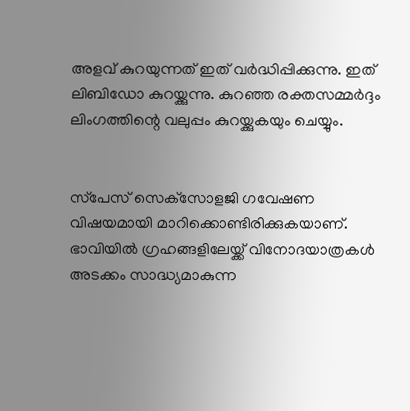അളവ് കുറയുന്നത് ഇത് വർദ്ധിപ്പിക്കുന്നു. ഇത് ലിബിഡോ കുറയ്ക്കുന്നു. കുറഞ്ഞ രക്തസമ്മർദ്ദം ലിംഗത്തിന്റെ വലുപ്പം കുറയ്ക്കുകയും ചെയ്യും.


സ്‌പേസ് സെക്‌സോളജി ഗവേഷണ വിഷയമായി മാറിക്കൊണ്ടിരിക്കുകയാണ്. ഭാവിയിൽ ഗ്രഹങ്ങളിലേയ്ക്ക് വിനോദയാത്രകൾ അടക്കം സാദ്ധ്യമാകുന്ന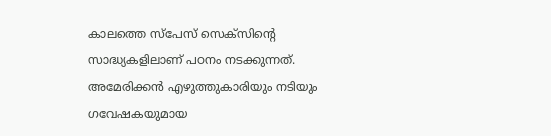കാലത്തെ സ്‌പേസ് സെക്സിന്റെ സാദ്ധ്യകളിലാണ് പഠനം നടക്കുന്നത്. അമേരിക്കൻ എഴുത്തുകാരിയും നടിയും ഗവേഷകയുമായ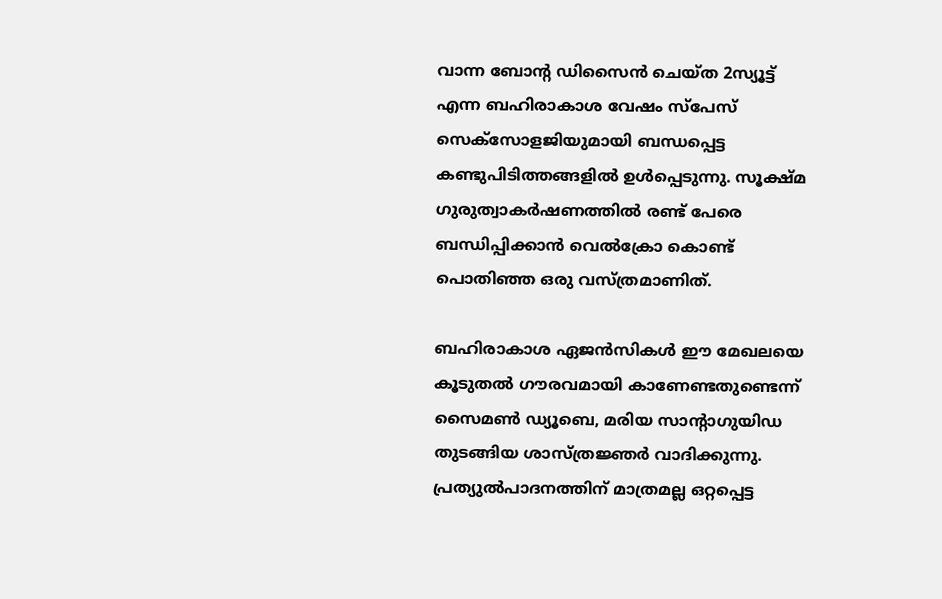വാന്ന ബോന്റ ഡിസൈൻ ചെയ്ത 2സ്യൂട്ട് എന്ന ബഹിരാകാശ വേഷം സ്‌പേസ് സെക്‌സോളജിയുമായി ബന്ധപ്പെട്ട കണ്ടുപിടിത്തങ്ങളിൽ ഉൾപ്പെടുന്നു. സൂക്ഷ്മ ഗുരുത്വാകർഷണത്തിൽ രണ്ട് പേരെ ബന്ധിപ്പിക്കാൻ വെൽക്രോ കൊണ്ട് പൊതിഞ്ഞ ഒരു വസ്ത്രമാണിത്.

ബഹിരാകാശ ഏജൻസികൾ ഈ മേഖലയെ കൂടുതൽ ഗൗരവമായി കാണേണ്ടതുണ്ടെന്ന് സൈമൺ ഡ്യൂബെ, മരിയ സാന്റാഗുയിഡ തുടങ്ങിയ ശാസ്ത്രജ്ഞർ വാദിക്കുന്നു. പ്രത്യുൽപാദനത്തിന് മാത്രമല്ല ഒറ്റപ്പെട്ട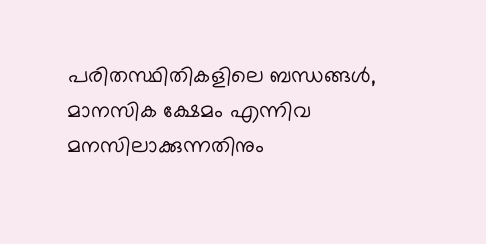പരിതസ്ഥിതികളിലെ ബന്ധങ്ങൾ, മാനസിക ക്ഷേമം എന്നിവ മനസിലാക്കുന്നതിനും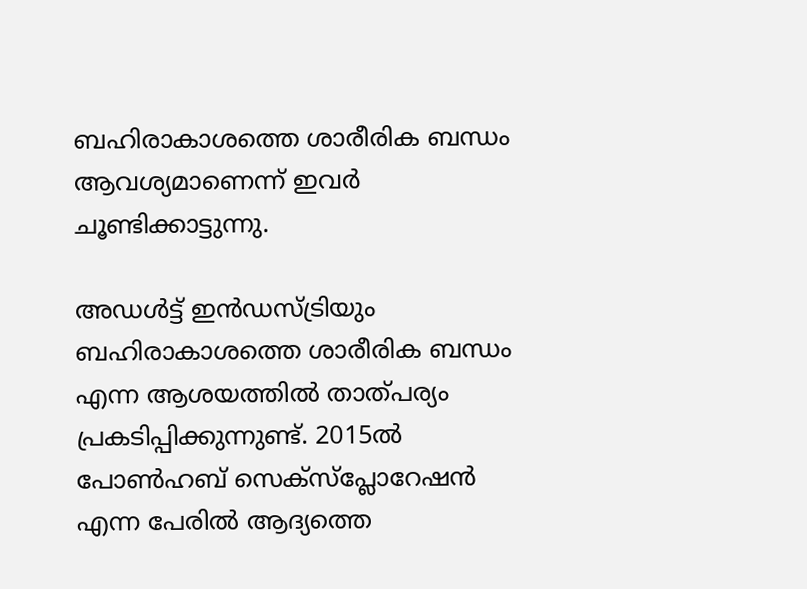ബഹിരാകാശത്തെ ശാരീരിക ബന്ധം ആവശ്യമാണെന്ന് ഇവർ ചൂണ്ടിക്കാട്ടുന്നു.

അഡൾട്ട് ഇൻഡസ്‌ട്രിയും ബഹിരാകാശത്തെ ശാരീരിക ബന്ധം എന്ന ആശയത്തിൽ താത്പര്യം പ്രകടിപ്പിക്കുന്നുണ്ട്. 2015ൽ പോൺഹബ് സെക്സ്പ്ലോറേഷൻ എന്ന പേരിൽ ആദ്യത്തെ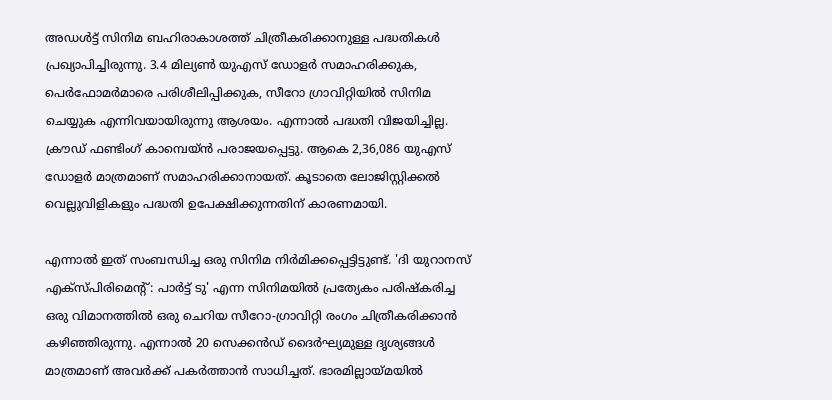അഡൾട്ട് സിനിമ ബഹിരാകാശത്ത് ചിത്രീകരിക്കാനുള്ള പദ്ധതികൾ പ്രഖ്യാപിച്ചിരുന്നു. 3.4 മില്യൺ യുഎസ് ഡോളർ സമാഹരിക്കുക, പെർഫോമർമാരെ പരിശീലിപ്പിക്കുക, സീറോ ഗ്രാവിറ്റിയിൽ സിനിമ ചെയ്യുക എന്നിവയായിരുന്നു ആശയം. എന്നാൽ പദ്ധതി വിജയിച്ചില്ല. ക്രൗഡ് ഫണ്ടിംഗ് കാമ്പെയ്‌ൻ പരാജയപ്പെട്ടു. ആകെ 2,36,086 യുഎസ് ഡോളർ മാത്രമാണ് സമാഹരിക്കാനായത്. കൂടാതെ ലോജിസ്റ്റിക്കൽ വെല്ലുവിളികളും പദ്ധതി ഉപേക്ഷിക്കുന്നതിന് കാരണമായി.

എന്നാൽ ഇത് സംബന്ധിച്ച ഒരു സിനിമ നിർമിക്കപ്പെട്ടിട്ടുണ്ട്. 'ദി യുറാനസ് എക്സ്പിരിമെന്റ്: പാർട്ട് ടു' എന്ന സിനിമയിൽ പ്രത്യേകം പരിഷ്കരിച്ച ഒരു വിമാനത്തിൽ ഒരു ചെറിയ സീറോ-ഗ്രാവിറ്റി രംഗം ചിത്രീകരിക്കാൻ കഴിഞ്ഞിരുന്നു. എന്നാൽ 20 സെക്കൻഡ് ദൈർഘ്യമുള്ള ദൃശ്യങ്ങൾ മാത്രമാണ് അവർക്ക് പകർത്താൻ സാധിച്ചത്. ഭാരമില്ലായ്മയിൽ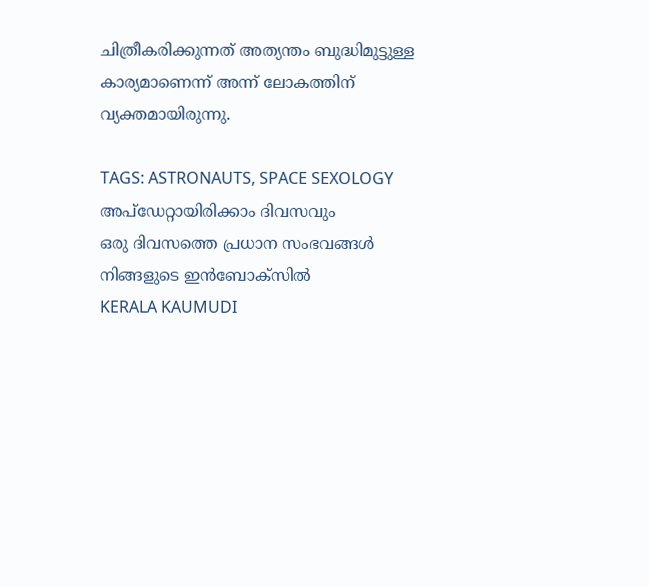ചിത്രീകരിക്കുന്നത് അത്യന്തം ബുദ്ധിമുട്ടുള്ള കാര്യമാണെന്ന് അന്ന് ലോകത്തിന് വ്യക്തമായിരുന്നു.

TAGS: ASTRONAUTS, SPACE SEXOLOGY
അപ്ഡേറ്റായിരിക്കാം ദിവസവും
ഒരു ദിവസത്തെ പ്രധാന സംഭവങ്ങൾ നിങ്ങളുടെ ഇൻബോക്സിൽ
KERALA KAUMUDI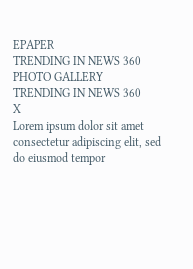EPAPER
TRENDING IN NEWS 360
PHOTO GALLERY
TRENDING IN NEWS 360
X
Lorem ipsum dolor sit amet
consectetur adipiscing elit, sed do eiusmod tempor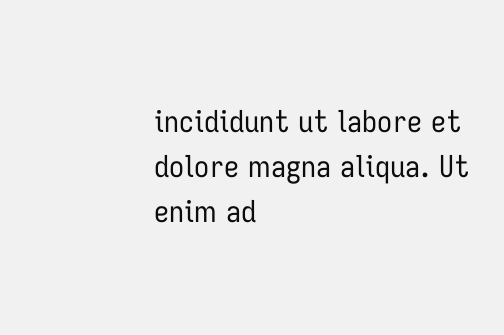incididunt ut labore et dolore magna aliqua. Ut enim ad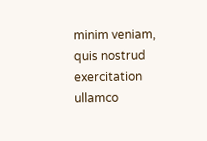minim veniam, quis nostrud exercitation ullamco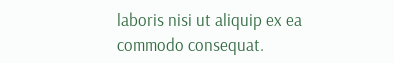laboris nisi ut aliquip ex ea commodo consequat.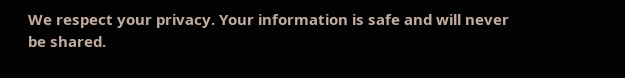We respect your privacy. Your information is safe and will never be shared.